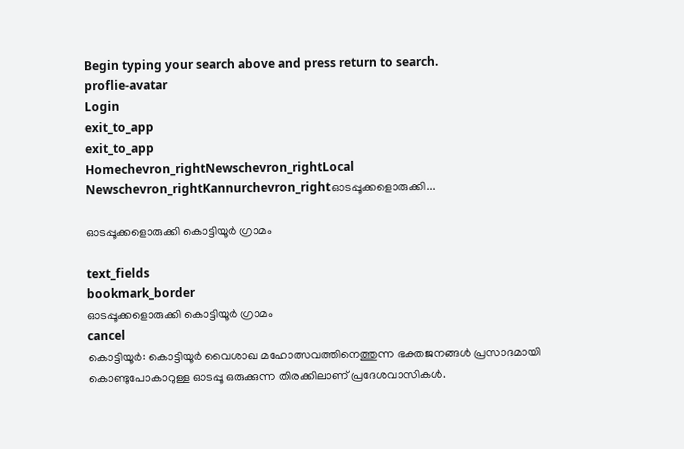Begin typing your search above and press return to search.
proflie-avatar
Login
exit_to_app
exit_to_app
Homechevron_rightNewschevron_rightLocal Newschevron_rightKannurchevron_rightഓടപ്പൂക്കളൊരുക്കി...

ഓടപ്പൂക്കളൊരുക്കി കൊട്ടിയൂർ ഗ്രാമം

text_fields
bookmark_border
ഓടപ്പൂക്കളൊരുക്കി കൊട്ടിയൂർ ഗ്രാമം
cancel
കൊട്ടിയൂര്‍: കൊട്ടിയൂര്‍ വൈശാഖ മഹോത്സവത്തിനെത്തുന്ന ഭക്തജനങ്ങള്‍ പ്രസാദമായി കൊണ്ടുപോകാറുള്ള ഓടപ്പൂ ഒരുക്കുന്ന തിരക്കിലാണ് പ്രദേശവാസികള്‍.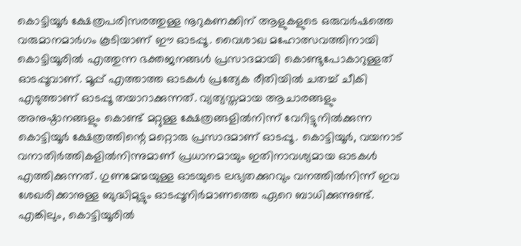കൊട്ടിയൂര്‍ ക്ഷേത്രപരിസരത്തുള്ള നൂറുകണക്കിന് ആളുകളുടെ ഒരുവര്‍ഷത്തെ വരുമാനമാര്‍ഗം കൂടിയാണ് ഈ ഓടപ്പൂ. വൈശാഖ മഹോത്സവത്തിനായി കൊട്ടിയൂരില്‍ എത്തുന്ന ഭക്തജനങ്ങള്‍ പ്രസാദമായി കൊണ്ടുപോകാറുള്ളത് ഓടപ്പൂവാണ്. മൂപ്പ് എത്താത്ത ഓടകള്‍ പ്രത്യേക രീതിയില്‍ ചതച്ച് ചീകി എടുത്താണ് ഓടപ്പൂ തയാറാക്കുന്നത്. വ്യത്യസ്തമായ ആചാരങ്ങളും അനുഷ്ഠാനങ്ങളും കൊണ്ട് മറ്റുള്ള ക്ഷേത്രങ്ങളില്‍നിന്ന് വേറിട്ടുനില്‍ക്കുന്ന കൊട്ടിയൂര്‍ ക്ഷേത്രത്തിന്റെ മറ്റൊരു പ്രസാദമാണ് ഓടപ്പൂ. കൊട്ടിയൂർ, വയനാട് വനാതിർത്തികളിൽനിന്നുമാണ് പ്രധാനമായും ഇതിനാവശ്യമായ ഓടകള്‍ എത്തിക്കുന്നത്. ഗുണമേന്മയുള്ള ഓടയുടെ ലഭ്യതക്കുറവും വനത്തില്‍നിന്ന് ഇവ ശേഖരിക്കാനുള്ള ബുദ്ധിമുട്ടും ഓടപ്പൂനിര്‍മാണത്തെ ഏറെ ബാധിക്കുന്നുണ്ട്. എങ്കിലും, കൊട്ടിയൂരില്‍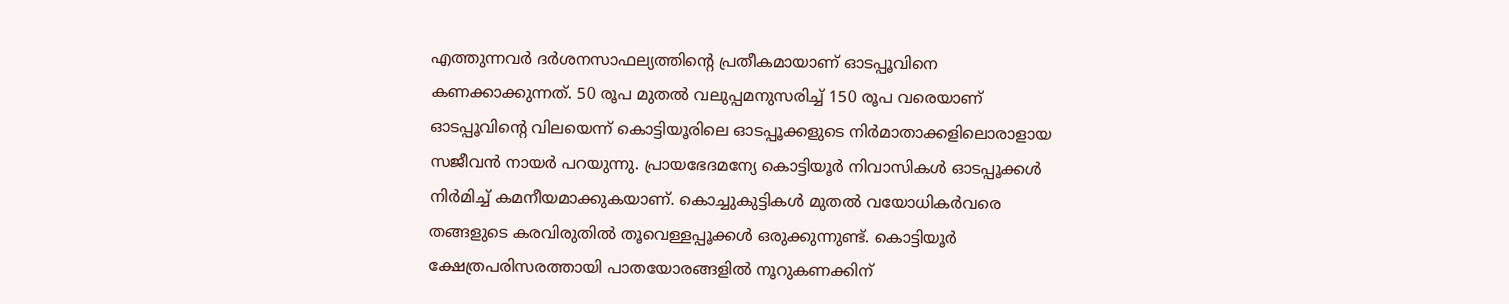എത്തുന്നവർ ദര്‍ശനസാഫല്യത്തിന്റെ പ്രതീകമായാണ് ഓടപ്പൂവിനെ കണക്കാക്കുന്നത്. 50 രൂപ മുതൽ വലുപ്പമനുസരിച്ച് 150 രൂപ വരെയാണ് ഓടപ്പൂവിന്റെ വിലയെന്ന് കൊട്ടിയൂരിലെ ഓടപ്പൂക്കളുടെ നിർമാതാക്കളിലൊരാളായ സജീവൻ നായർ പറയുന്നു. പ്രായഭേദമന്യേ കൊട്ടിയൂർ നിവാസികൾ ഓടപ്പൂക്കൾ നിർമിച്ച് കമനീയമാക്കുകയാണ്. കൊച്ചുകുട്ടികൾ മുതൽ വയോധികർവരെ തങ്ങളുടെ കരവിരുതിൽ തൂവെള്ളപ്പൂക്കൾ ഒരുക്കുന്നുണ്ട്. കൊട്ടിയൂർ ക്ഷേത്രപരിസരത്തായി പാതയോരങ്ങളിൽ നൂറുകണക്കിന്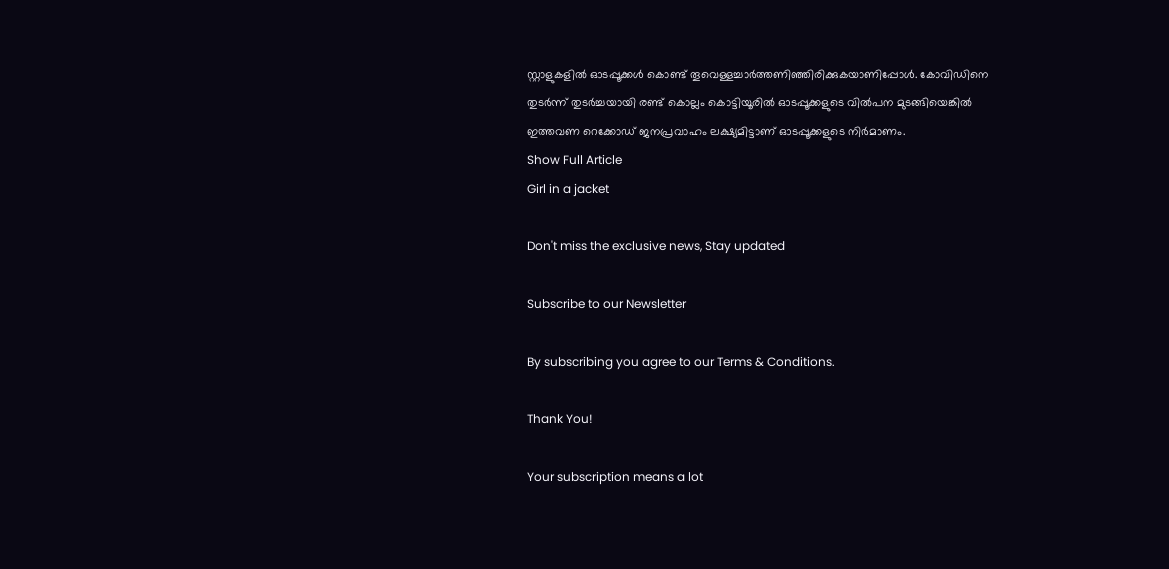സ്റ്റാളുകളിൽ ഓടപ്പൂക്കൾ കൊണ്ട് തൂവെള്ളച്ചാർത്തണിഞ്ഞിരിക്കുകയാണിപ്പോൾ. കോവിഡിനെ തുടർന്ന് തുടർച്ചയായി രണ്ട് കൊല്ലം കൊട്ടിയൂരിൽ ഓടപ്പൂക്കളുടെ വിൽപന മുടങ്ങിയെങ്കിൽ ഇത്തവണ റെക്കോഡ് ജനപ്രവാഹം ലക്ഷ്യമിട്ടാണ് ഓടപ്പൂക്കളുടെ നിർമാണം.
Show Full Article
Girl in a jacket

Don't miss the exclusive news, Stay updated

Subscribe to our Newsletter

By subscribing you agree to our Terms & Conditions.

Thank You!

Your subscription means a lot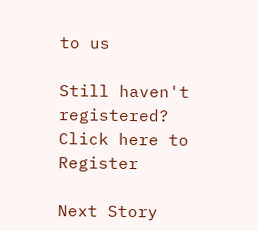to us

Still haven't registered? Click here to Register

Next Story